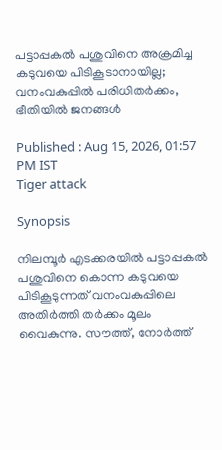പട്ടാപ്പകല്‍ പശുവിനെ അക്രമിച്ച കടുവയെ പിടികൂടാനായില്ല; വനംവകുപ്പില്‍ പരിധിതര്‍ക്കം, ഭീതിയില്‍ ജനങ്ങള്‍

Published : Aug 15, 2026, 01:57 PM IST
Tiger attack

Synopsis

നിലമ്പൂര്‍ എടക്കരയില്‍ പട്ടാപ്പകല്‍ പശുവിനെ കൊന്ന കടുവയെ പിടികൂടുന്നത് വനംവകുപ്പിലെ അതിര്‍ത്തി തര്‍ക്കം മൂലം വൈകുന്നു. സൗത്ത്, നോര്‍ത്ത്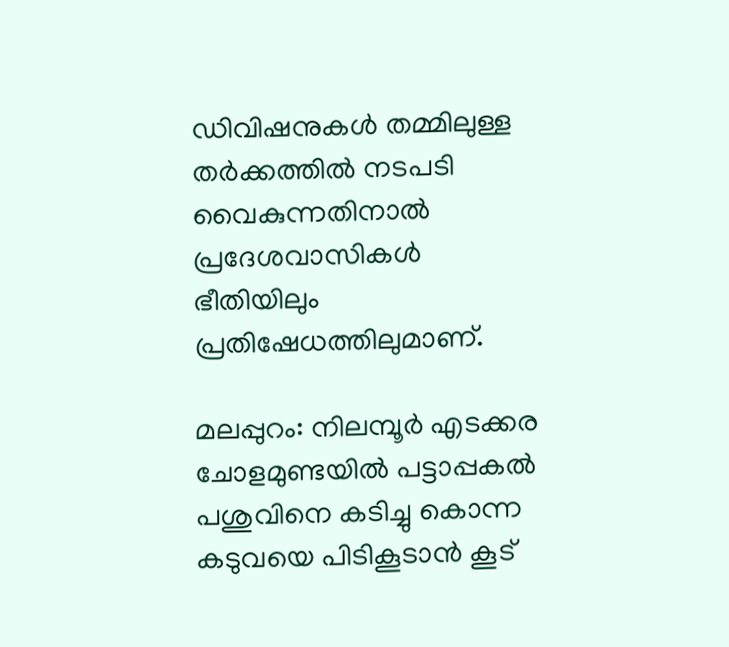ഡിവിഷനുകള്‍ തമ്മിലുള്ള തര്‍ക്കത്തില്‍ നടപടി വൈകുന്നതിനാല്‍ പ്രദേശവാസികള്‍ ഭീതിയിലും പ്രതിഷേധത്തിലുമാണ്.

മലപ്പുറം: നിലമ്പൂര്‍ എടക്കര ചോളമുണ്ടയില്‍ പട്ടാപ്പകല്‍ പശുവിനെ കടിച്ചു കൊന്ന കടുവയെ പിടികൂടാന്‍ കൂട്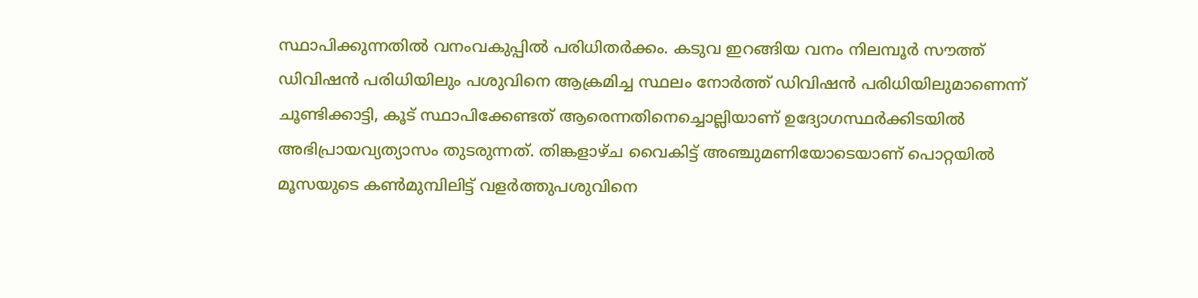സ്ഥാപിക്കുന്നതില്‍ വനംവകുപ്പില്‍ പരിധിതര്‍ക്കം. കടുവ ഇറങ്ങിയ വനം നിലമ്പൂര്‍ സൗത്ത് ഡിവിഷന്‍ പരിധിയിലും പശുവിനെ ആക്രമിച്ച സ്ഥലം നോര്‍ത്ത് ഡിവിഷന്‍ പരിധിയിലുമാണെന്ന് ചൂണ്ടിക്കാട്ടി, കൂട് സ്ഥാപിക്കേണ്ടത് ആരെന്നതിനെച്ചൊല്ലിയാണ് ഉദ്യോഗസ്ഥര്‍ക്കിടയില്‍ അഭിപ്രായവ്യത്യാസം തുടരുന്നത്. തിങ്കളാഴ്ച വൈകിട്ട് അഞ്ചുമണിയോടെയാണ് പൊറ്റയില്‍ മൂസയുടെ കണ്‍മുമ്പിലിട്ട് വളര്‍ത്തുപശുവിനെ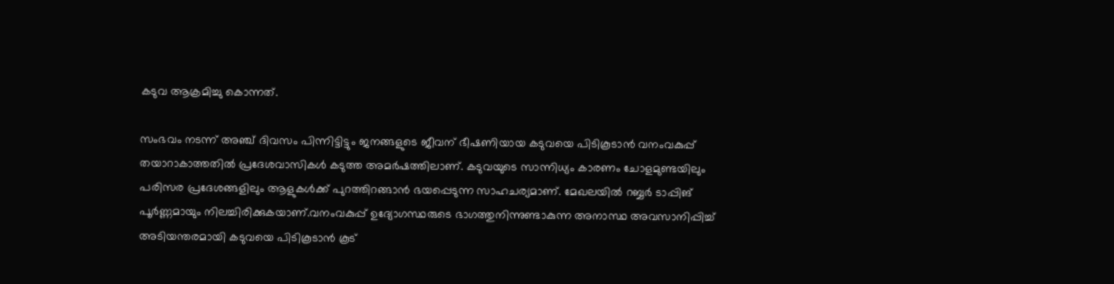കടുവ ആക്രമിച്ചു കൊന്നത്.

സംഭവം നടന്ന് അഞ്ച് ദിവസം പിന്നിട്ടിട്ടും ജനങ്ങളുടെ ജീവന് ഭീഷണിയായ കടുവയെ പിടികൂടാന്‍ വനംവകുപ്പ് തയാറാകാത്തതില്‍ പ്രദേശവാസികള്‍ കടുത്ത അമര്‍ഷത്തിലാണ്. കടുവയുടെ സാന്നിധ്യം കാരണം ചോളമുണ്ടയിലും പരിസര പ്രദേശങ്ങളിലും ആളുകള്‍ക്ക് പുറത്തിറങ്ങാന്‍ ഭയപ്പെടുന്ന സാഹചര്യമാണ്. മേഖലയില്‍ റബ്ബര്‍ ടാപ്പിങ് പൂര്‍ണ്ണമായും നിലച്ചിരിക്കുകയാണ്.വനംവകുപ്പ് ഉദ്യോഗസ്ഥരുടെ ഭാഗത്തുനിന്നുണ്ടാകുന്ന അനാസ്ഥ അവസാനിപ്പിച്ച് അടിയന്തരമായി കടുവയെ പിടികൂടാന്‍ കൂട്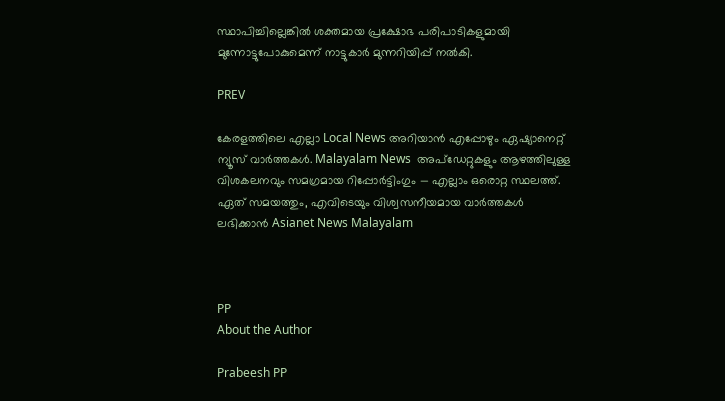സ്ഥാപിച്ചില്ലെങ്കില്‍ ശക്തമായ പ്രക്ഷോഭ പരിപാടികളുമായി മുന്നോട്ടുപോകുമെന്ന് നാട്ടുകാര്‍ മുന്നറിയിപ്പ് നല്‍കി.

PREV

കേരളത്തിലെ എല്ലാ Local News അറിയാൻ എപ്പോഴും ഏഷ്യാനെറ്റ് ന്യൂസ് വാർത്തകൾ. Malayalam News  അപ്‌ഡേറ്റുകളും ആഴത്തിലുള്ള വിശകലനവും സമഗ്രമായ റിപ്പോർട്ടിംഗും — എല്ലാം ഒരൊറ്റ സ്ഥലത്ത്. ഏത് സമയത്തും, എവിടെയും വിശ്വസനീയമായ വാർത്തകൾ ലഭിക്കാൻ Asianet News Malayalam



PP
About the Author

Prabeesh PP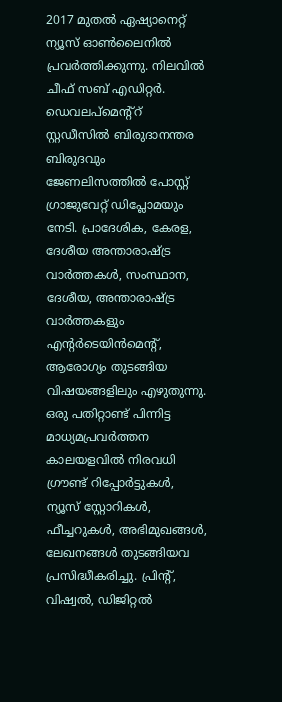2017 മുതല്‍ ഏഷ്യാനെറ്റ് ന്യൂസ് ഓണ്‍ലൈനില്‍ പ്രവര്‍ത്തിക്കുന്നു. നിലവില്‍ ചീഫ് സബ് എഡിറ്റര്‍. ഡെവലപ്മെന്റ്റ് സ്റ്റഡീസിൽ ബിരുദാനന്തര ബിരുദവും ജേണലിസത്തില്‍ പോസ്റ്റ് ഗ്രാജുവേറ്റ് ഡിപ്ലോമയും നേടി. പ്രാദേശിക, കേരള, ദേശീയ അന്താരാഷ്ട്ര വാർത്തകൾ, സംസ്ഥാന, ദേശീയ, അന്താരാഷ്ട്ര വാര്‍ത്തകളും എന്റര്‍ടെയിന്‍മെന്റ്, ആരോഗ്യം തുടങ്ങിയ വിഷയങ്ങളിലും എഴുതുന്നു. ഒരു പതിറ്റാണ്ട് പിന്നിട്ട മാധ്യമപ്രവര്‍ത്തന കാലയളവില്‍ നിരവധി ഗ്രൗണ്ട് റിപ്പോര്‍ട്ടുകള്‍, ന്യൂസ് സ്റ്റോറികള്‍, ഫീച്ചറുകള്‍, അഭിമുഖങ്ങള്‍, ലേഖനങ്ങള്‍ തുടങ്ങിയവ പ്രസിദ്ധീകരിച്ചു. പ്രിന്റ്, വിഷ്വല്‍, ഡിജിറ്റല്‍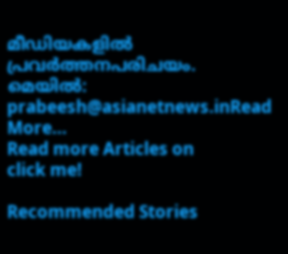മീഡിയകളില്‍ പ്രവര്‍ത്തനപരിചയം. മെയില്‍: prabeesh@asianetnews.inRead More...
Read more Articles on
click me!

Recommended Stories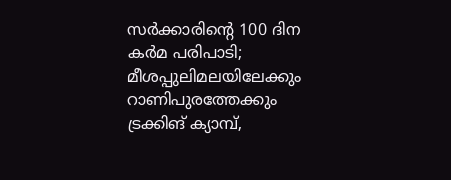സർക്കാരിന്റെ 100 ദിന കർമ പരിപാടി; മീശപ്പുലിമലയിലേക്കും റാണിപുരത്തേക്കും ട്രക്കിങ് ക്യാമ്പ്,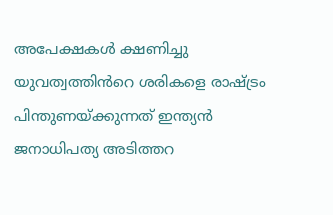അപേക്ഷകൾ ക്ഷണിച്ചു
യുവത്വത്തിൻറെ ശരികളെ രാഷ്ട്രം പിന്തുണയ്ക്കുന്നത് ഇന്ത്യൻ ജനാധിപത്യ അടിത്തറ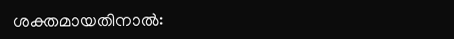ശക്തമായതിനാൽ: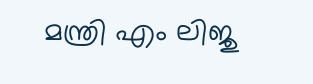മന്ത്രി എം ലിജു